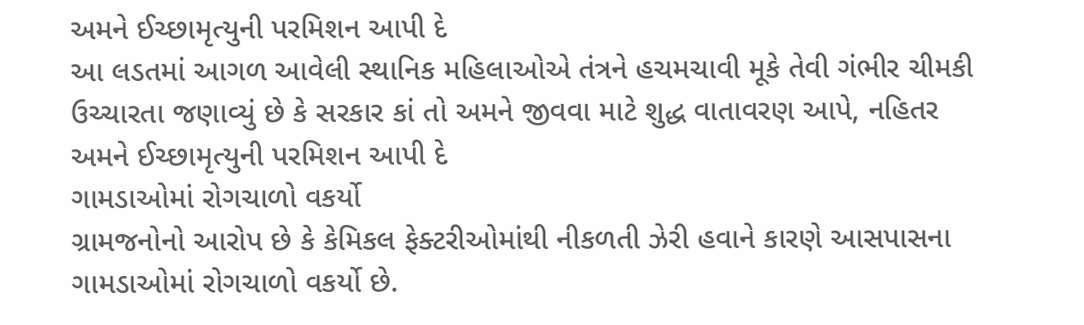અમને ઈચ્છામૃત્યુની પરમિશન આપી દે
આ લડતમાં આગળ આવેલી સ્થાનિક મહિલાઓએ તંત્રને હચમચાવી મૂકે તેવી ગંભીર ચીમકી ઉચ્ચારતા જણાવ્યું છે કે સરકાર કાં તો અમને જીવવા માટે શુદ્ધ વાતાવરણ આપે, નહિતર અમને ઈચ્છામૃત્યુની પરમિશન આપી દે
ગામડાઓમાં રોગચાળો વકર્યો
ગ્રામજનોનો આરોપ છે કે કેમિકલ ફેક્ટરીઓમાંથી નીકળતી ઝેરી હવાને કારણે આસપાસના ગામડાઓમાં રોગચાળો વકર્યો છે.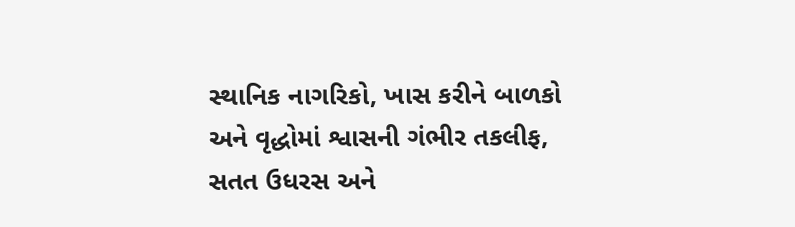સ્થાનિક નાગરિકો, ખાસ કરીને બાળકો અને વૃદ્ધોમાં શ્વાસની ગંભીર તકલીફ, સતત ઉધરસ અને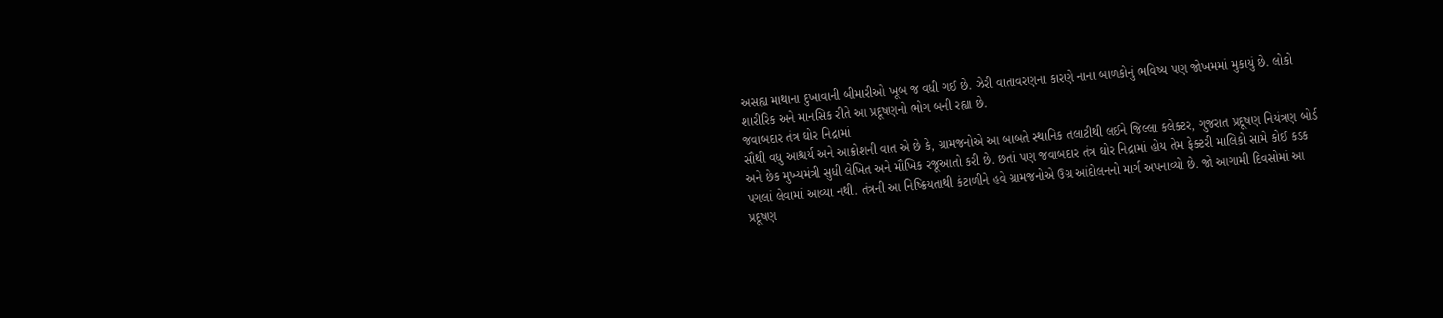અસહ્ય માથાના દુખાવાની બીમારીઓ ખૂબ જ વધી ગઈ છે. ઝેરી વાતાવરણના કારણે નાના બાળકોનું ભવિષ્ય પણ જોખમમાં મુકાયું છે. લોકો શારીરિક અને માનસિક રીતે આ પ્રદૂષણનો ભોગ બની રહ્યા છે.
જવાબદાર તંત્ર ઘોર નિદ્રામાં
સૌથી વધુ આશ્ચર્ય અને આક્રોશની વાત એ છે કે, ગ્રામજનોએ આ બાબતે સ્થાનિક તલાટીથી લઈને જિલ્લા કલેક્ટર, ગુજરાત પ્રદૂષણ નિયંત્રણ બોર્ડ અને છેક મુખ્યમંત્રી સુધી લેખિત અને મૌખિક રજૂઆતો કરી છે. છતાં પણ જવાબદાર તંત્ર ઘોર નિદ્રામાં હોય તેમ ફેક્ટરી માલિકો સામે કોઈ કડક પગલાં લેવામાં આવ્યા નથી. તંત્રની આ નિષ્ક્રિયતાથી કંટાળીને હવે ગ્રામજનોએ ઉગ્ર આંદોલનનો માર્ગ અપનાવ્યો છે. જો આગામી દિવસોમાં આ પ્રદૂષણ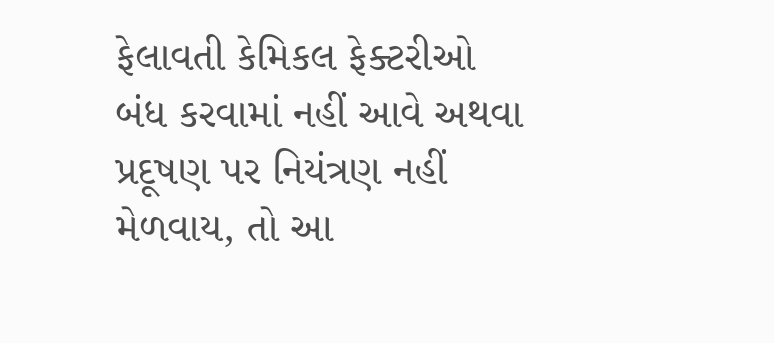ફેલાવતી કેમિકલ ફેક્ટરીઓ બંધ કરવામાં નહીં આવે અથવા પ્રદૂષણ પર નિયંત્રણ નહીં મેળવાય, તો આ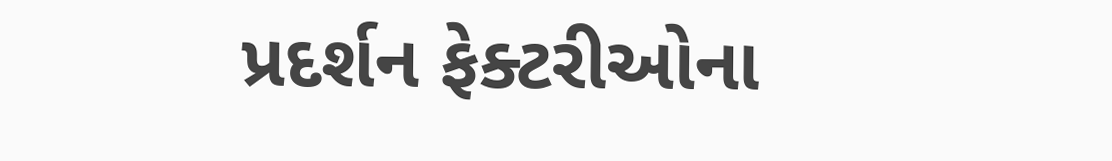પ્રદર્શન ફેક્ટરીઓના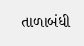તાળાબંધી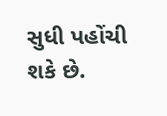સુધી પહોંચી શકે છે.